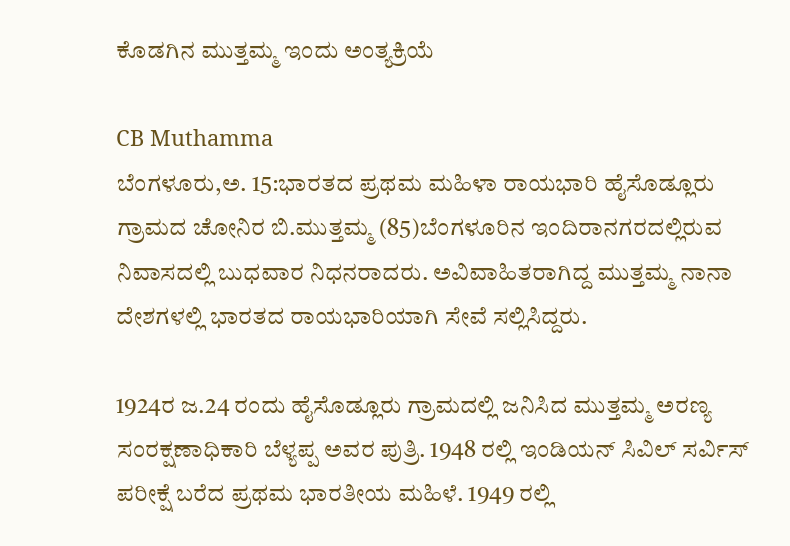ಕೊಡಗಿನ ಮುತ್ತಮ್ಮ ಇಂದು ಅಂತ್ಯಕ್ರಿಯೆ

CB Muthamma
ಬೆಂಗಳೂರು,ಅ. 15:ಭಾರತದ ಪ್ರಥಮ ಮಹಿಳಾ ರಾಯಭಾರಿ ಹೈಸೊಡ್ಲೂರು ಗ್ರಾಮದ ಚೋನಿರ ಬಿ.ಮುತ್ತಮ್ಮ (85)ಬೆಂಗಳೂರಿನ ಇಂದಿರಾನಗರದಲ್ಲಿರುವ ನಿವಾಸದಲ್ಲಿ ಬುಧವಾರ ನಿಧನರಾದರು. ಅವಿವಾಹಿತರಾಗಿದ್ದ ಮುತ್ತಮ್ಮ ನಾನಾ ದೇಶಗಳಲ್ಲಿ ಭಾರತದ ರಾಯಭಾರಿಯಾಗಿ ಸೇವೆ ಸಲ್ಲಿಸಿದ್ದರು.

1924ರ ಜ.24 ರಂದು ಹೈಸೊಡ್ಲೂರು ಗ್ರಾಮದಲ್ಲಿ ಜನಿಸಿದ ಮುತ್ತಮ್ಮ ಅರಣ್ಯ ಸಂರಕ್ಷಣಾಧಿಕಾರಿ ಬೆಳ್ಯಪ್ಪ ಅವರ ಪುತ್ರಿ. 1948 ರಲ್ಲಿ ಇಂಡಿಯನ್ ಸಿವಿಲ್ ಸರ್ವಿಸ್ ಪರೀಕ್ಷೆ ಬರೆದ ಪ್ರಥಮ ಭಾರತೀಯ ಮಹಿಳೆ. 1949 ರಲ್ಲಿ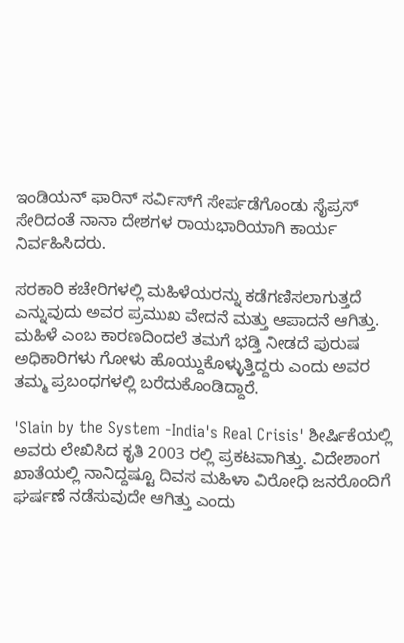ಇಂಡಿಯನ್ ಫಾರಿನ್ ಸರ್ವಿಸ್‌ಗೆ ಸೇರ್ಪಡೆಗೊಂಡು ಸೈಪ್ರಸ್ ಸೇರಿದಂತೆ ನಾನಾ ದೇಶಗಳ ರಾಯಭಾರಿಯಾಗಿ ಕಾರ್ಯ ನಿರ್ವಹಿಸಿದರು.

ಸರಕಾರಿ ಕಚೇರಿಗಳಲ್ಲಿ ಮಹಿಳೆಯರನ್ನು ಕಡೆಗಣಿಸಲಾಗುತ್ತದೆ ಎನ್ನುವುದು ಅವರ ಪ್ರಮುಖ ವೇದನೆ ಮತ್ತು ಆಪಾದನೆ ಆಗಿತ್ತು. ಮಹಿಳೆ ಎಂಬ ಕಾರಣದಿಂದಲೆ ತಮಗೆ ಭಡ್ತಿ ನೀಡದೆ ಪುರುಷ ಅಧಿಕಾರಿಗಳು ಗೋಳು ಹೊಯ್ದುಕೊಳ್ಳುತ್ತಿದ್ದರು ಎಂದು ಅವರ ತಮ್ಮ ಪ್ರಬಂಧಗಳಲ್ಲಿ ಬರೆದುಕೊಂಡಿದ್ದಾರೆ.

'Slain by the System -India's Real Crisis' ಶೀರ್ಷಿಕೆಯಲ್ಲಿ ಅವರು ಲೇಖಿಸಿದ ಕೃತಿ 2003 ರಲ್ಲಿ ಪ್ರಕಟವಾಗಿತ್ತು. ವಿದೇಶಾಂಗ ಖಾತೆಯಲ್ಲಿ ನಾನಿದ್ದಷ್ಟೂ ದಿವಸ ಮಹಿಳಾ ವಿರೋಧಿ ಜನರೊಂದಿಗೆ ಘರ್ಷಣೆ ನಡೆಸುವುದೇ ಆಗಿತ್ತು ಎಂದು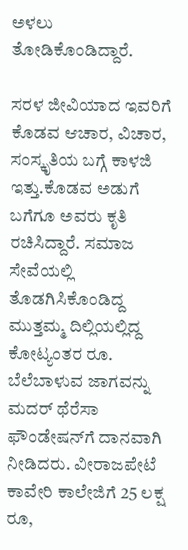ಅಳಲು ತೋಡಿಕೊಂಡಿದ್ದಾರೆ.

ಸರಳ ಜೀವಿಯಾದ ಇವರಿಗೆ ಕೊಡವ ಆಚಾರ, ವಿಚಾರ, ಸಂಸ್ಕೃತಿಯ ಬಗ್ಗೆ ಕಾಳಜಿ ಇತ್ತು.ಕೊಡವ ಅಡುಗೆ ಬಗೆಗೂ ಅವರು ಕೃತಿ ರಚಿಸಿದ್ದಾರೆ. ಸಮಾಜ ಸೇವೆಯಲ್ಲಿ ತೊಡಗಿಸಿಕೊಂಡಿದ್ದ ಮುತ್ತಮ್ಮ ದಿಲ್ಲಿಯಲ್ಲಿದ್ದ ಕೋಟ್ಯಂತರ ರೂ. ಬೆಲೆಬಾಳುವ ಜಾಗವನ್ನು ಮದರ್ ಥೆರೆಸಾ ಫೌಂಡೇಷನ್‌ಗೆ ದಾನವಾಗಿ ನೀಡಿದರು. ವೀರಾಜಪೇಟೆ ಕಾವೇರಿ ಕಾಲೇಜಿಗೆ 25 ಲಕ್ಷ ರೂ,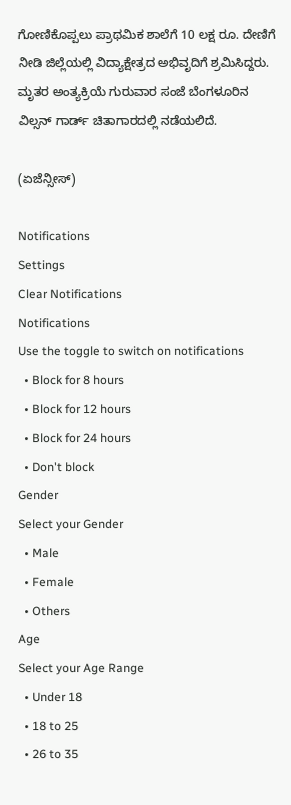ಗೋಣಿಕೊಪ್ಪಲು ಪ್ರಾಥಮಿಕ ಶಾಲೆಗೆ 10 ಲಕ್ಷ ರೂ. ದೇಣಿಗೆ ನೀಡಿ ಜಿಲ್ಲೆಯಲ್ಲಿ ವಿದ್ಯಾಕ್ಷೇತ್ರದ ಅಭಿವೃದಿಗೆ ಶ್ರಮಿಸಿದ್ದರು. ಮೃತರ ಅಂತ್ಯಕ್ರಿಯೆ ಗುರುವಾರ ಸಂಜೆ ಬೆಂಗಳೂರಿನ ವಿಲ್ಸನ್ ಗಾರ್ಡ್ ಚಿತಾಗಾರದಲ್ಲಿ ನಡೆಯಲಿದೆ.

(ಏಜೆನ್ಸೀಸ್)

Notifications
Settings
Clear Notifications
Notifications
Use the toggle to switch on notifications
  • Block for 8 hours
  • Block for 12 hours
  • Block for 24 hours
  • Don't block
Gender
Select your Gender
  • Male
  • Female
  • Others
Age
Select your Age Range
  • Under 18
  • 18 to 25
  • 26 to 35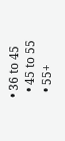• 36 to 45
  • 45 to 55
  • 55+